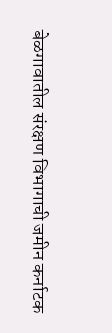बेळगावातील संरक्षण विभागाची जमीन कर्नाटक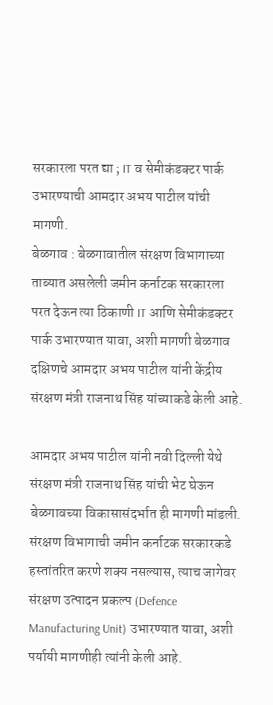सरकारला परत द्या ; IT व सेमीकंडक्टर पार्क उभारण्याची आमदार अभय पाटील यांची मागणी.
बेळगाव : बेळगावातील संरक्षण विभागाच्या ताब्यात असलेली जमीन कर्नाटक सरकारला परत देऊन त्या ठिकाणी IT आणि सेमीकंडक्टर पार्क उभारण्यात यावा, अशी मागणी बेळगाव दक्षिणचे आमदार अभय पाटील यांनी केंद्रीय संरक्षण मंत्री राजनाथ सिंह यांच्याकडे केली आहे.

आमदार अभय पाटील यांनी नवी दिल्ली येथे संरक्षण मंत्री राजनाथ सिंह यांची भेट घेऊन बेळगावच्या विकासासंदर्भात ही मागणी मांडली. संरक्षण विभागाची जमीन कर्नाटक सरकारकडे हस्तांतरित करणे शक्य नसल्यास, त्याच जागेवर संरक्षण उत्पादन प्रकल्प (Defence Manufacturing Unit) उभारण्यात यावा, अशी पर्यायी मागणीही त्यांनी केली आहे.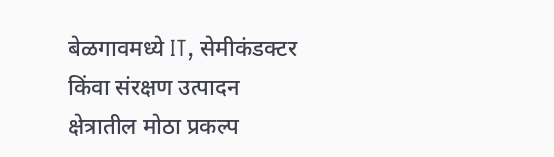बेळगावमध्ये IT, सेमीकंडक्टर किंवा संरक्षण उत्पादन क्षेत्रातील मोठा प्रकल्प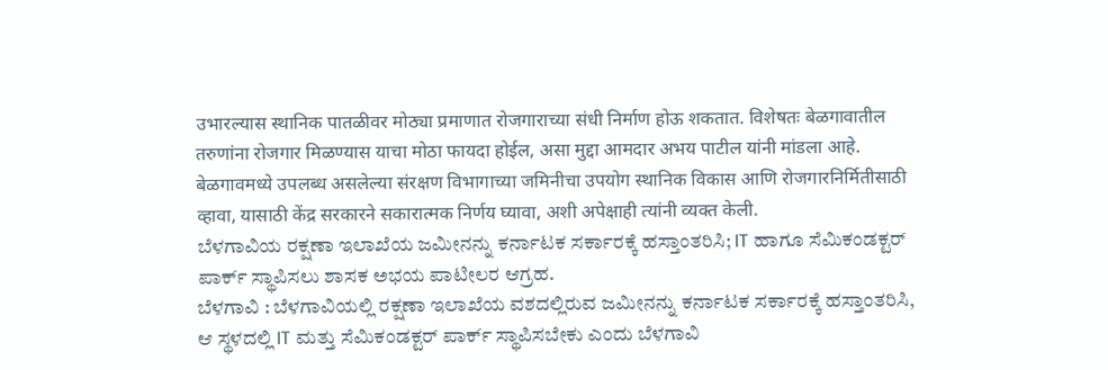उभारल्यास स्थानिक पातळीवर मोठ्या प्रमाणात रोजगाराच्या संधी निर्माण होऊ शकतात. विशेषतः बेळगावातील तरुणांना रोजगार मिळण्यास याचा मोठा फायदा होईल, असा मुद्दा आमदार अभय पाटील यांनी मांडला आहे.
बेळगावमध्ये उपलब्ध असलेल्या संरक्षण विभागाच्या जमिनीचा उपयोग स्थानिक विकास आणि रोजगारनिर्मितीसाठी व्हावा, यासाठी केंद्र सरकारने सकारात्मक निर्णय घ्यावा, अशी अपेक्षाही त्यांनी व्यक्त केली.
ಬೆಳಗಾವಿಯ ರಕ್ಷಣಾ ಇಲಾಖೆಯ ಜಮೀನನ್ನು ಕರ್ನಾಟಕ ಸರ್ಕಾರಕ್ಕೆ ಹಸ್ತಾಂತರಿಸಿ; IT ಹಾಗೂ ಸೆಮಿಕಂಡಕ್ಟರ್ ಪಾರ್ಕ್ ಸ್ಥಾಪಿಸಲು ಶಾಸಕ ಅಭಯ ಪಾಟೀಲರ ಆಗ್ರಹ.
ಬೆಳಗಾವಿ : ಬೆಳಗಾವಿಯಲ್ಲಿ ರಕ್ಷಣಾ ಇಲಾಖೆಯ ವಶದಲ್ಲಿರುವ ಜಮೀನನ್ನು ಕರ್ನಾಟಕ ಸರ್ಕಾರಕ್ಕೆ ಹಸ್ತಾಂತರಿಸಿ, ಆ ಸ್ಥಳದಲ್ಲಿ IT ಮತ್ತು ಸೆಮಿಕಂಡಕ್ಟರ್ ಪಾರ್ಕ್ ಸ್ಥಾಪಿಸಬೇಕು ಎಂದು ಬೆಳಗಾವಿ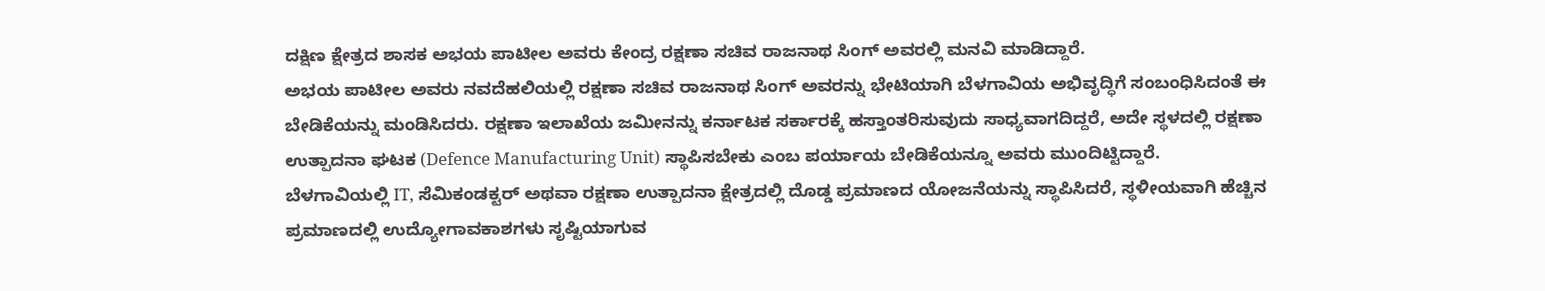ದಕ್ಷಿಣ ಕ್ಷೇತ್ರದ ಶಾಸಕ ಅಭಯ ಪಾಟೀಲ ಅವರು ಕೇಂದ್ರ ರಕ್ಷಣಾ ಸಚಿವ ರಾಜನಾಥ ಸಿಂಗ್ ಅವರಲ್ಲಿ ಮನವಿ ಮಾಡಿದ್ದಾರೆ.
ಅಭಯ ಪಾಟೀಲ ಅವರು ನವದೆಹಲಿಯಲ್ಲಿ ರಕ್ಷಣಾ ಸಚಿವ ರಾಜನಾಥ ಸಿಂಗ್ ಅವರನ್ನು ಭೇಟಿಯಾಗಿ ಬೆಳಗಾವಿಯ ಅಭಿವೃದ್ಧಿಗೆ ಸಂಬಂಧಿಸಿದಂತೆ ಈ ಬೇಡಿಕೆಯನ್ನು ಮಂಡಿಸಿದರು. ರಕ್ಷಣಾ ಇಲಾಖೆಯ ಜಮೀನನ್ನು ಕರ್ನಾಟಕ ಸರ್ಕಾರಕ್ಕೆ ಹಸ್ತಾಂತರಿಸುವುದು ಸಾಧ್ಯವಾಗದಿದ್ದರೆ, ಅದೇ ಸ್ಥಳದಲ್ಲಿ ರಕ್ಷಣಾ ಉತ್ಪಾದನಾ ಘಟಕ (Defence Manufacturing Unit) ಸ್ಥಾಪಿಸಬೇಕು ಎಂಬ ಪರ್ಯಾಯ ಬೇಡಿಕೆಯನ್ನೂ ಅವರು ಮುಂದಿಟ್ಟಿದ್ದಾರೆ.
ಬೆಳಗಾವಿಯಲ್ಲಿ IT, ಸೆಮಿಕಂಡಕ್ಟರ್ ಅಥವಾ ರಕ್ಷಣಾ ಉತ್ಪಾದನಾ ಕ್ಷೇತ್ರದಲ್ಲಿ ದೊಡ್ಡ ಪ್ರಮಾಣದ ಯೋಜನೆಯನ್ನು ಸ್ಥಾಪಿಸಿದರೆ, ಸ್ಥಳೀಯವಾಗಿ ಹೆಚ್ಚಿನ ಪ್ರಮಾಣದಲ್ಲಿ ಉದ್ಯೋಗಾವಕಾಶಗಳು ಸೃಷ್ಟಿಯಾಗುವ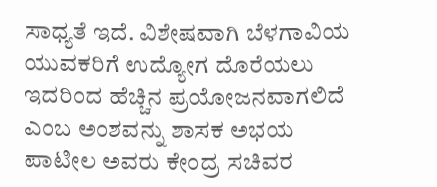ಸಾಧ್ಯತೆ ಇದೆ. ವಿಶೇಷವಾಗಿ ಬೆಳಗಾವಿಯ ಯುವಕರಿಗೆ ಉದ್ಯೋಗ ದೊರೆಯಲು ಇದರಿಂದ ಹೆಚ್ಚಿನ ಪ್ರಯೋಜನವಾಗಲಿದೆ ಎಂಬ ಅಂಶವನ್ನು ಶಾಸಕ ಅಭಯ ಪಾಟೀಲ ಅವರು ಕೇಂದ್ರ ಸಚಿವರ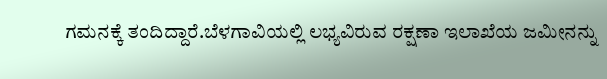ಗಮನಕ್ಕೆ ತಂದಿದ್ದಾರೆ.ಬೆಳಗಾವಿಯಲ್ಲಿ ಲಭ್ಯವಿರುವ ರಕ್ಷಣಾ ಇಲಾಖೆಯ ಜಮೀನನ್ನು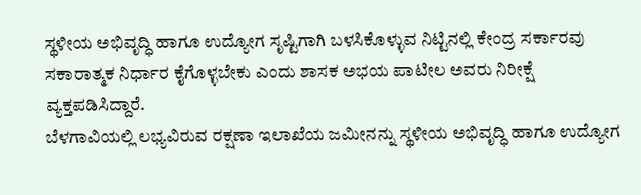ಸ್ಥಳೀಯ ಅಭಿವೃದ್ಧಿ ಹಾಗೂ ಉದ್ಯೋಗ ಸೃಷ್ಟಿಗಾಗಿ ಬಳಸಿಕೊಳ್ಳುವ ನಿಟ್ಟಿನಲ್ಲಿ ಕೇಂದ್ರ ಸರ್ಕಾರವು ಸಕಾರಾತ್ಮಕ ನಿರ್ಧಾರ ಕೈಗೊಳ್ಳಬೇಕು ಎಂದು ಶಾಸಕ ಅಭಯ ಪಾಟೀಲ ಅವರು ನಿರೀಕ್ಷೆ ವ್ಯಕ್ತಪಡಿಸಿದ್ದಾರೆ.
ಬೆಳಗಾವಿಯಲ್ಲಿ ಲಭ್ಯವಿರುವ ರಕ್ಷಣಾ ಇಲಾಖೆಯ ಜಮೀನನ್ನು ಸ್ಥಳೀಯ ಅಭಿವೃದ್ಧಿ ಹಾಗೂ ಉದ್ಯೋಗ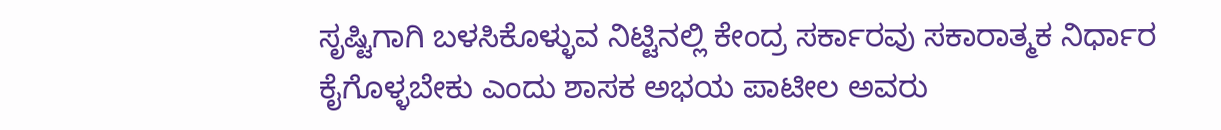ಸೃಷ್ಟಿಗಾಗಿ ಬಳಸಿಕೊಳ್ಳುವ ನಿಟ್ಟಿನಲ್ಲಿ ಕೇಂದ್ರ ಸರ್ಕಾರವು ಸಕಾರಾತ್ಮಕ ನಿರ್ಧಾರ ಕೈಗೊಳ್ಳಬೇಕು ಎಂದು ಶಾಸಕ ಅಭಯ ಪಾಟೀಲ ಅವರು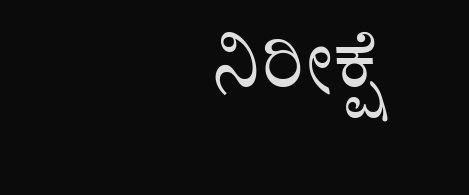ನಿರೀಕ್ಷೆ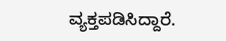ವ್ಯಕ್ತಪಡಿಸಿದ್ದಾರೆ.